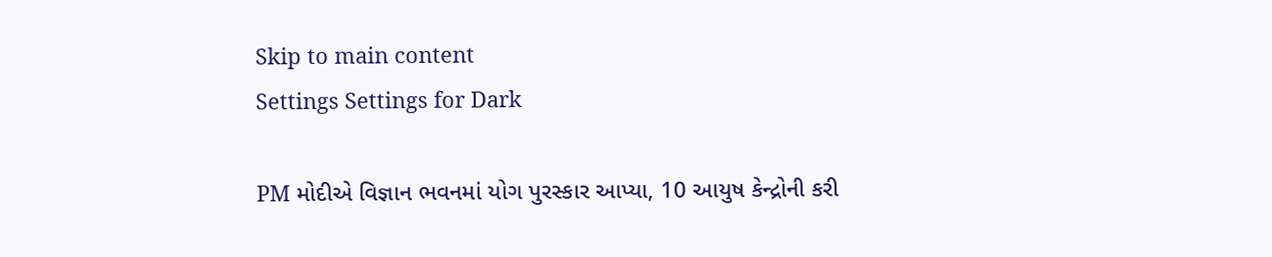Skip to main content
Settings Settings for Dark

PM મોદીએ વિજ્ઞાન ભવનમાં યોગ પુરસ્કાર આપ્યા, 10 આયુષ કેન્દ્રોની કરી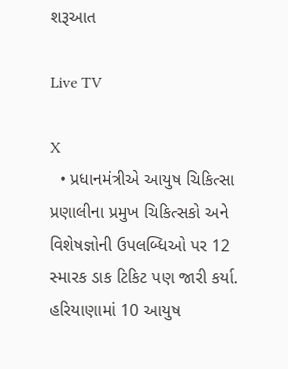શરૂઆત

Live TV

X
  • પ્રધાનમંત્રીએ આયુષ ચિકિત્સા પ્રણાલીના પ્રમુખ ચિકિત્સકો અને વિશેષજ્ઞોની ઉપલબ્ધિઓ પર 12 સ્મારક ડાક ટિકિટ પણ જારી કર્યા. હરિયાણામાં 10 આયુષ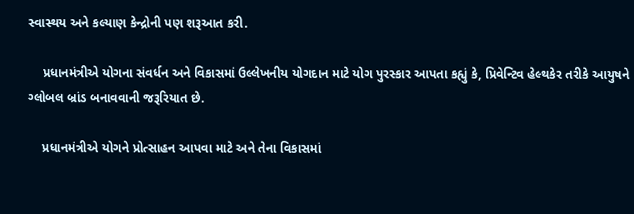સ્વાસ્થય અને કલ્યાણ કેન્દ્રોની પણ શરૂઆત કરી.

    પ્રધાનમંત્રીએ યોગના સંવર્ધન અને વિકાસમાં ઉલ્લેખનીય યોગદાન માટે યોગ પુરસ્કાર આપતા કહ્યું કે, પ્રિવેન્ટિવ હેલ્થકેર તરીકે આયુષને ગ્લોબલ બ્રાંડ બનાવવાની જરૂરિયાત છે.

    પ્રધાનમંત્રીએ યોગને પ્રોત્સાહન આપવા માટે અને તેના વિકાસમાં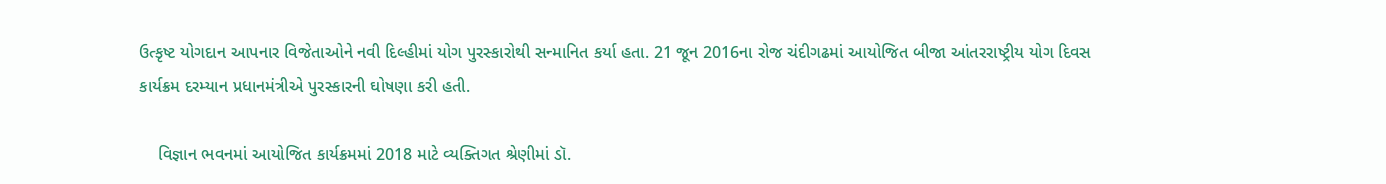ઉત્કૃષ્ટ યોગદાન આપનાર વિજેતાઓને નવી દિલ્હીમાં યોગ પુરસ્કારોથી સન્માનિત કર્યા હતા. 21 જૂન 2016ના રોજ ચંદીગઢમાં આયોજિત બીજા આંતરરાષ્ટ્રીય યોગ દિવસ કાર્યક્રમ દરમ્યાન પ્રધાનમંત્રીએ પુરસ્કારની ઘોષણા કરી હતી.

    વિજ્ઞાન ભવનમાં આયોજિત કાર્યક્રમમાં 2018 માટે વ્યક્તિગત શ્રેણીમાં ડૉ.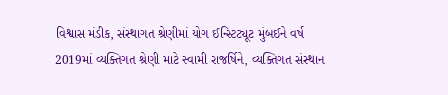વિશ્વાસ મંડીક, સંસ્થાગત શ્રેણીમાં યોગ ઈન્સ્ટિટ્યૂટ મુંબઈને વર્ષ 2019માં વ્યક્તિગત શ્રેણી માટે સ્વામી રાજર્ષિને, વ્યક્તિગત સંસ્થાન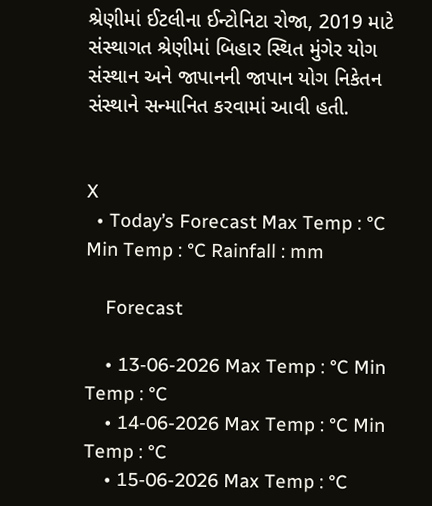શ્રેણીમાં ઈટલીના ઈન્ટોનિટા રોજા, 2019 માટે સંસ્થાગત શ્રેણીમાં બિહાર સ્થિત મુંગેર યોગ સંસ્થાન અને જાપાનની જાપાન યોગ નિકેતન સંસ્થાને સન્માનિત કરવામાં આવી હતી.


X
  • Today’s Forecast Max Temp : °C Min Temp : °C Rainfall : mm

    Forecast

    • 13-06-2026 Max Temp : °C Min Temp : °C
    • 14-06-2026 Max Temp : °C Min Temp : °C
    • 15-06-2026 Max Temp : °C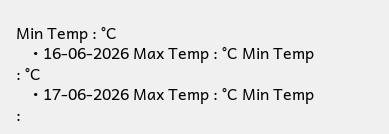Min Temp : °C
    • 16-06-2026 Max Temp : °C Min Temp : °C
    • 17-06-2026 Max Temp : °C Min Temp :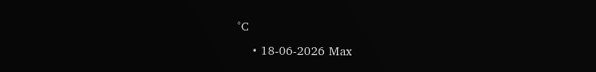°C
    • 18-06-2026 Max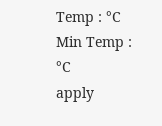Temp : °C Min Temp : °C
apply